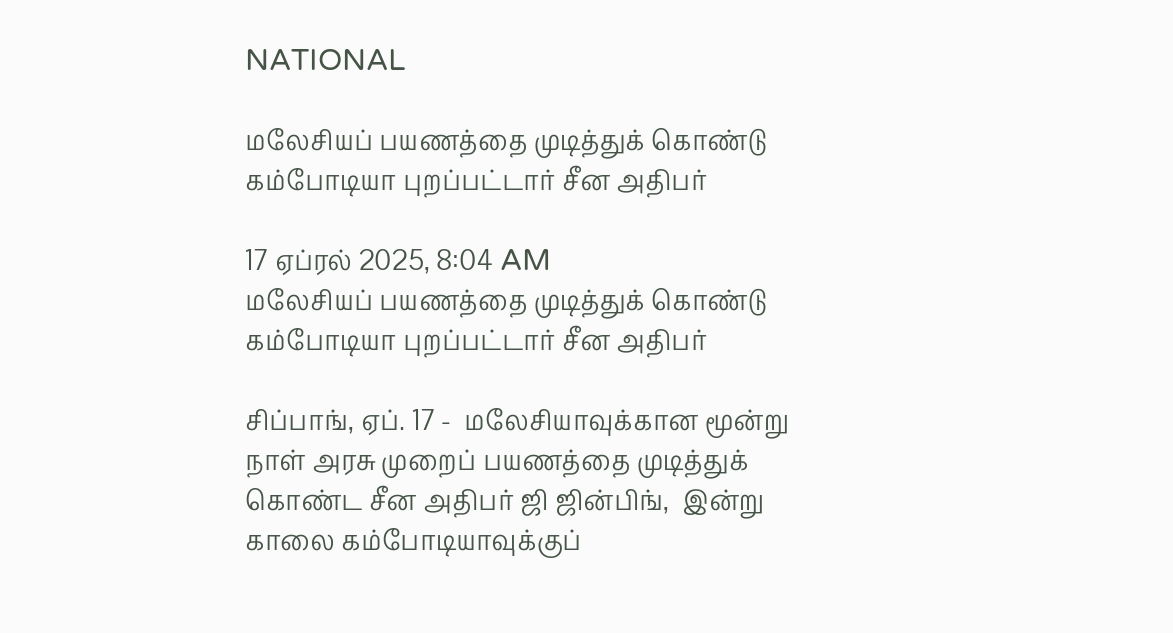NATIONAL

மலேசியப் பயணத்தை முடித்துக் கொண்டு கம்போடியா புறப்பட்டார் சீன அதிபர்

17 ஏப்ரல் 2025, 8:04 AM
மலேசியப் பயணத்தை முடித்துக் கொண்டு கம்போடியா புறப்பட்டார் சீன அதிபர்

சிப்பாங், ஏப். 17 -  மலேசியாவுக்கான மூன்று நாள் அரசு முறைப் பயணத்தை முடித்துக் கொண்ட சீன அதிபர் ஜி ஜின்பிங்,  இன்று காலை கம்போடியாவுக்குப்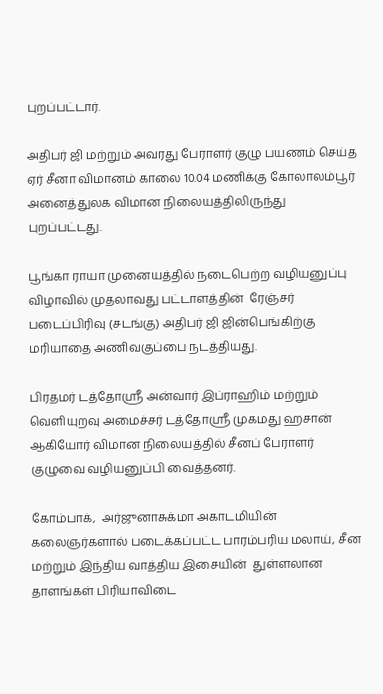புறப்பட்டார்.

அதிபர் ஜி மற்றும் அவரது பேராளர் குழு பயணம் செய்த  ஏர் சீனா விமானம் காலை 10.04 மணிக்கு கோலாலம்பூர் அனைத்துலக விமான நிலையத்திலிருந்து புறப்பட்டது.

பூங்கா ராயா முனையத்தில் நடைபெற்ற வழியனுப்பு விழாவில் முதலாவது பட்டாளத்தின்  ரேஞ்சர் படைப்பிரிவு (சடங்கு) அதிபர் ஜி ஜின்பெங்கிற்கு  மரியாதை அணிவகுப்பை நடத்தியது.

பிரதமர் டத்தோஸ்ரீ அன்வார் இப்ராஹிம் மற்றும் வெளியுறவு அமைச்சர் டத்தோஸ்ரீ முகமது ஹசான் ஆகியோர் விமான நிலையத்தில் சீனப் பேராளர் குழுவை வழியனுப்பி வைத்தனர்.

கோம்பாக்,  அர்ஜுனாசுக்மா அகாடமியின் கலைஞர்களால் படைக்கப்பட்ட பாரம்பரிய மலாய், சீன மற்றும் இந்திய வாத்திய இசையின்  துள்ளலான தாளங்கள் பிரியாவிடை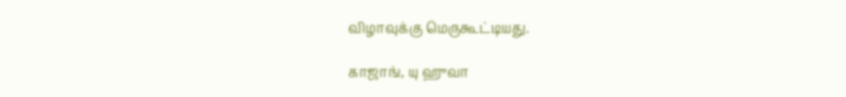விழாவுக்கு மெருகூட்டியது.

காஜாங், யு ஹுவா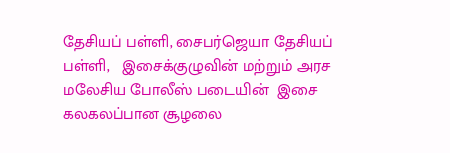தேசியப் பள்ளி, சைபர்ஜெயா தேசியப் பள்ளி,   இசைக்குழுவின் மற்றும் அரச மலேசிய போலீஸ் படையின்  இசை  கலகலப்பான சூழலை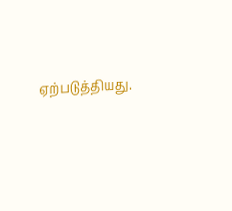ஏற்படுத்தியது.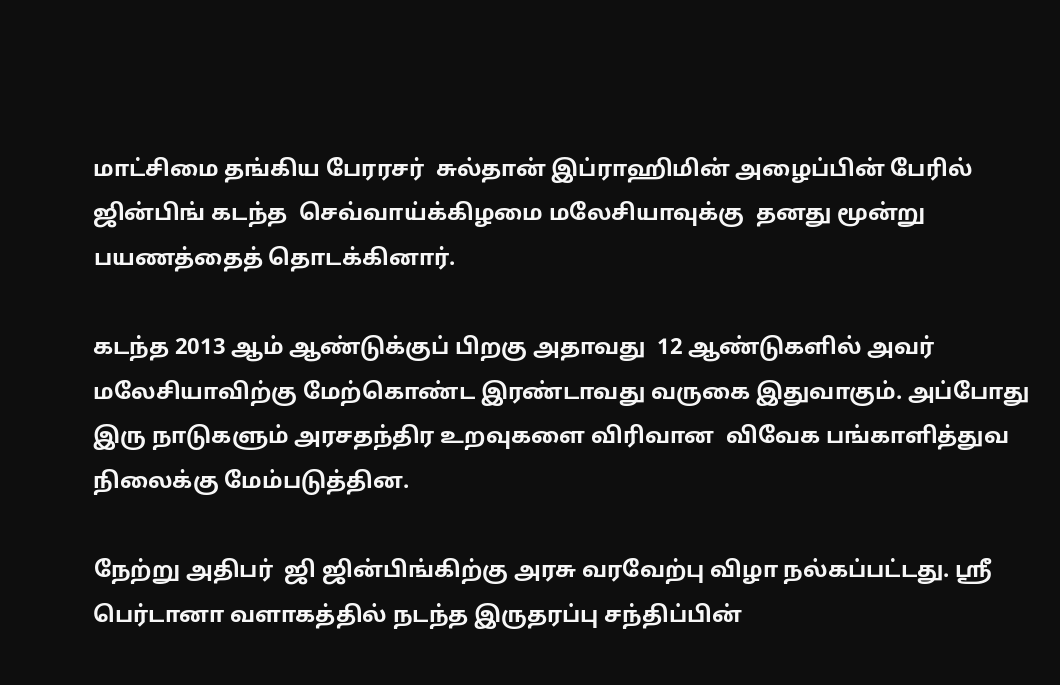மாட்சிமை தங்கிய பேரரசர்  சுல்தான் இப்ராஹிமின் அழைப்பின் பேரில் ஜின்பிங் கடந்த  செவ்வாய்க்கிழமை மலேசியாவுக்கு  தனது மூன்று  பயணத்தைத் தொடக்கினார்.

கடந்த 2013 ஆம் ஆண்டுக்குப் பிறகு அதாவது  12 ஆண்டுகளில் அவர் மலேசியாவிற்கு மேற்கொண்ட இரண்டாவது வருகை இதுவாகும். அப்போது இரு நாடுகளும் அரசதந்திர உறவுகளை விரிவான  விவேக பங்காளித்துவ நிலைக்கு மேம்படுத்தின.

நேற்று அதிபர்  ஜி ஜின்பிங்கிற்கு அரசு வரவேற்பு விழா நல்கப்பட்டது. ஸ்ரீ பெர்டானா வளாகத்தில் நடந்த இருதரப்பு சந்திப்பின்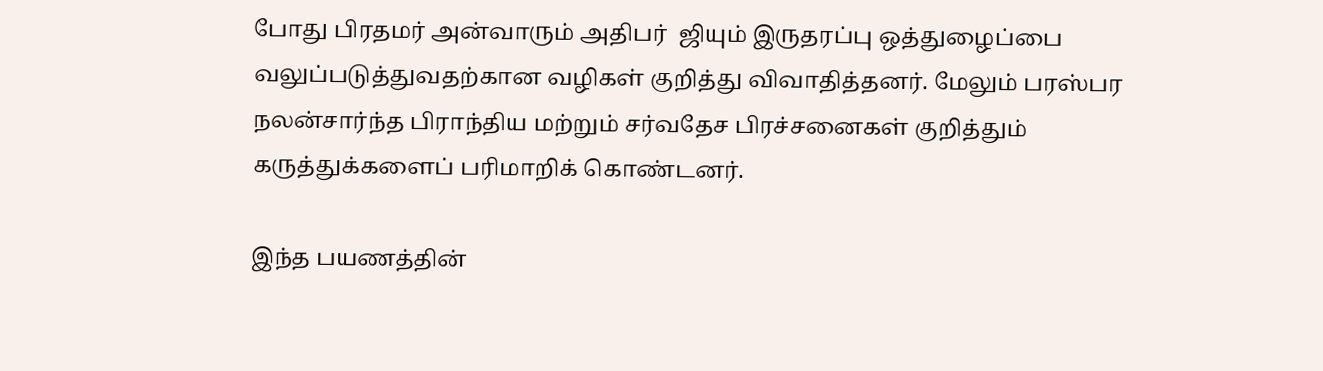போது பிரதமர் அன்வாரும் அதிபர்  ஜியும் இருதரப்பு ஒத்துழைப்பை வலுப்படுத்துவதற்கான வழிகள் குறித்து விவாதித்தனர். மேலும் பரஸ்பர நலன்சார்ந்த பிராந்திய மற்றும் சர்வதேச பிரச்சனைகள் குறித்தும் கருத்துக்களைப் பரிமாறிக் கொண்டனர்.

இந்த பயணத்தின்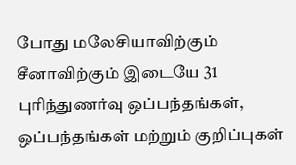போது மலேசியாவிற்கும் சீனாவிற்கும் இடையே 31 புரிந்துணர்வு ஒப்பந்தங்கள், ஒப்பந்தங்கள் மற்றும் குறிப்புகள்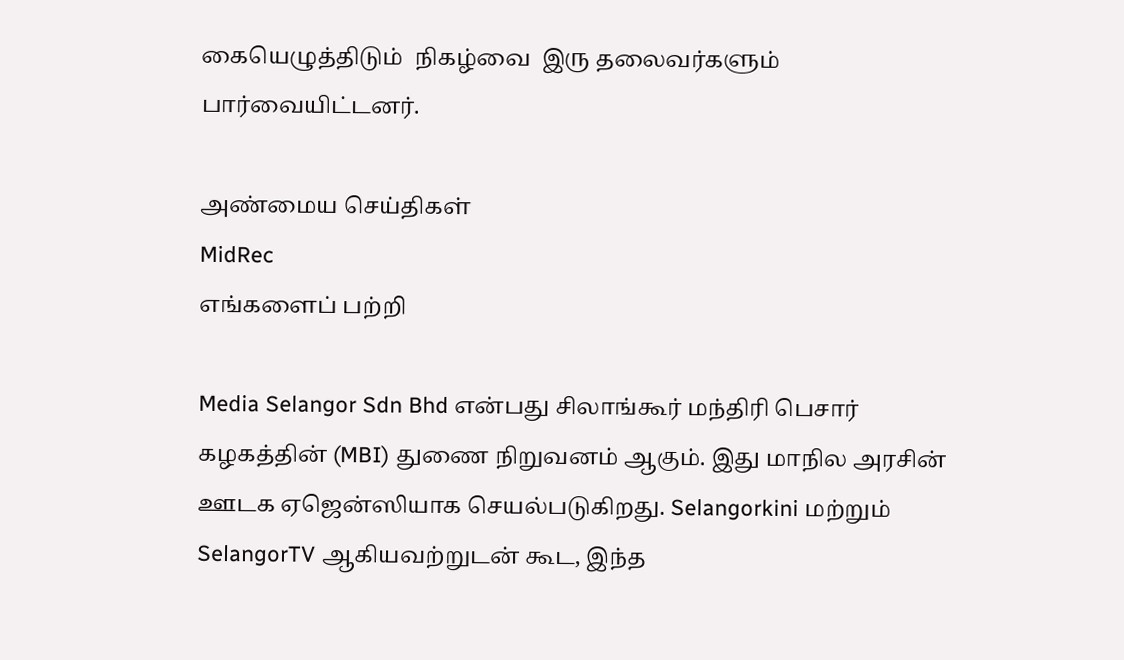கையெழுத்திடும்  நிகழ்வை  இரு தலைவர்களும் பார்வையிட்டனர்.

அண்மைய செய்திகள்
MidRec
எங்களைப் பற்றி

Media Selangor Sdn Bhd என்பது சிலாங்கூர் மந்திரி பெசார் கழகத்தின் (MBI) துணை நிறுவனம் ஆகும். இது மாநில அரசின் ஊடக ஏஜென்ஸியாக செயல்படுகிறது. Selangorkini மற்றும் SelangorTV ஆகியவற்றுடன் கூட, இந்த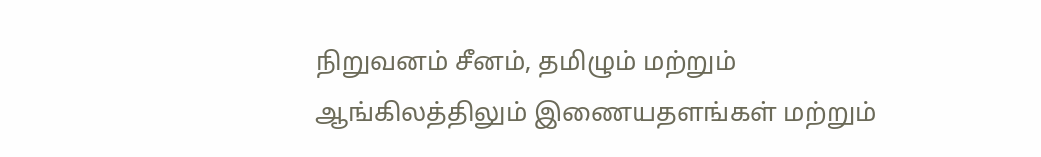நிறுவனம் சீனம், தமிழும் மற்றும் ஆங்கிலத்திலும் இணையதளங்கள் மற்றும்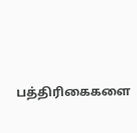பத்திரிகைகளை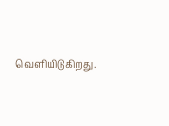வெளியிடுகிறது.